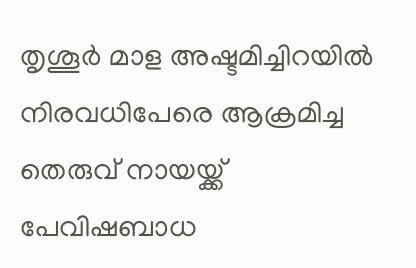തൃശൂര്‍ മാള അഷ്ടമിച്ചിറയില്‍ നിരവധിപേരെ ആക്രമിച്ച തെരുവ് നായയ്ക്ക് പേവിഷബാധ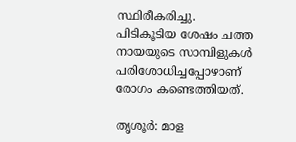സ്ഥിരീകരിച്ചു. പിടികൂടിയ ശേഷം ചത്ത നായയുടെ സാമ്പിളുകള്‍ പരിശോധിച്ചപ്പോഴാണ് രോഗം കണ്ടെത്തിയത്.

തൃശൂര്‍: മാള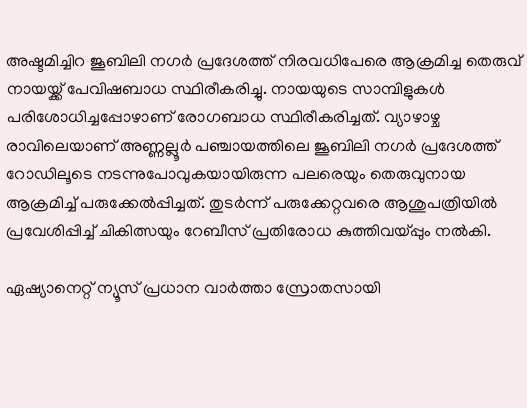അഷ്ടമിച്ചിറ ജൂബിലി നഗര്‍ പ്രദേശത്ത് നിരവധിപേരെ ആക്രമിച്ച തെരുവ് നായയ്ക്ക് പേവിഷബാധ സ്ഥിരീകരിച്ചു. നായയുടെ സാമ്പിളുകള്‍ പരിശോധിച്ചപ്പോഴാണ് രോഗബാധ സ്ഥിരീകരിച്ചത്. വ്യാഴാഴ്ച രാവിലെയാണ് അണ്ണല്ലൂര്‍ പഞ്ചായത്തിലെ ജൂബിലി നഗര്‍ പ്രദേശത്ത് റോഡിലൂടെ നടന്നുപോവുകയായിരുന്ന പലരെയും തെരുവുനായ ആക്രമിച്ച് പരുക്കേല്‍പ്പിച്ചത്. തുടര്‍ന്ന് പരുക്കേറ്റവരെ ആശുപത്രിയില്‍ പ്രവേശിപ്പിച്ച് ചികിത്സയും റേബീസ് പ്രതിരോധ കുത്തിവയ്പ്പും നല്‍കി.

ഏഷ്യാനെറ്റ് ന്യൂസ് പ്രധാന വാർത്താ സ്രോതസായി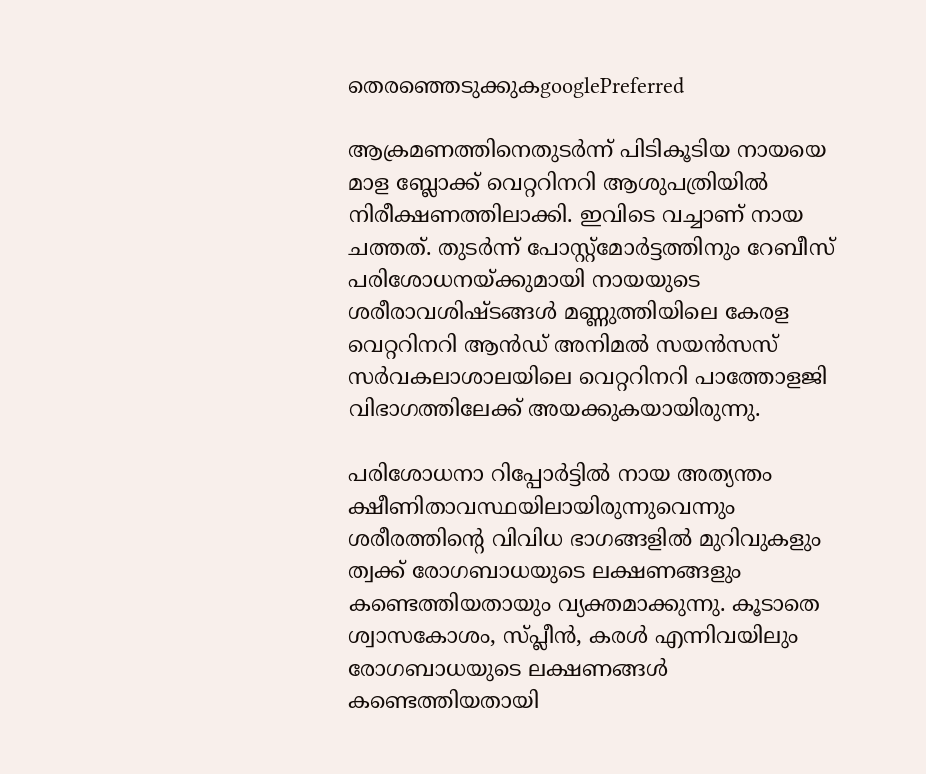തെരഞ്ഞെടുക്കുകgooglePreferred

ആക്രമണത്തിനെതുടര്‍ന്ന് പിടികൂടിയ നായയെ മാള ബ്ലോക്ക് വെറ്ററിനറി ആശുപത്രിയില്‍ നിരീക്ഷണത്തിലാക്കി. ഇവിടെ വച്ചാണ് നായ ചത്തത്. തുടര്‍ന്ന് പോസ്റ്റ്‌മോര്‍ട്ടത്തിനും റേബീസ് പരിശോധനയ്ക്കുമായി നായയുടെ ശരീരാവശിഷ്ടങ്ങള്‍ മണ്ണുത്തിയിലെ കേരള വെറ്ററിനറി ആന്‍ഡ് അനിമല്‍ സയന്‍സസ് സര്‍വകലാശാലയിലെ വെറ്ററിനറി പാത്തോളജി വിഭാഗത്തിലേക്ക് അയക്കുകയായിരുന്നു.

പരിശോധനാ റിപ്പോര്‍ട്ടില്‍ നായ അത്യന്തം ക്ഷീണിതാവസ്ഥയിലായിരുന്നുവെന്നും ശരീരത്തിന്റെ വിവിധ ഭാഗങ്ങളില്‍ മുറിവുകളും ത്വക്ക് രോഗബാധയുടെ ലക്ഷണങ്ങളും കണ്ടെത്തിയതായും വ്യക്തമാക്കുന്നു. കൂടാതെ ശ്വാസകോശം, സ്പ്ലീന്‍, കരള്‍ എന്നിവയിലും രോഗബാധയുടെ ലക്ഷണങ്ങള്‍ കണ്ടെത്തിയതായി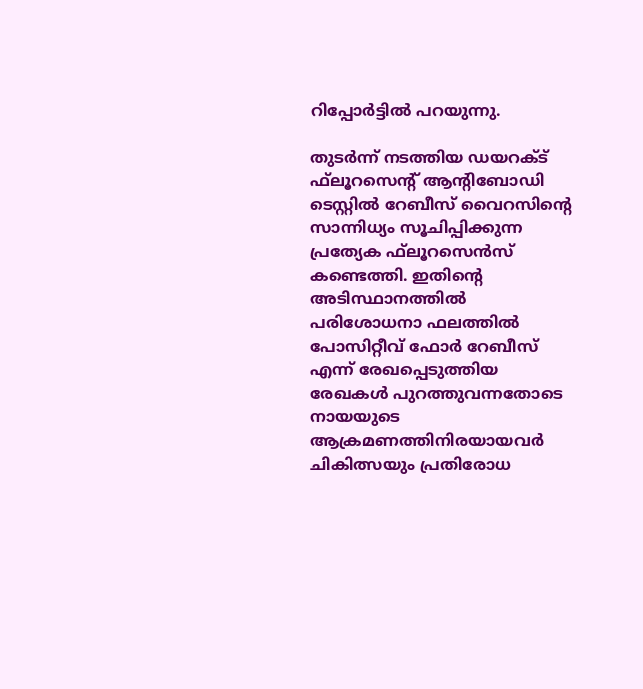റിപ്പോര്‍ട്ടില്‍ പറയുന്നു.

തുടര്‍ന്ന് നടത്തിയ ഡയറക്ട് ഫ്‌ലൂറസെന്റ് ആന്റിബോഡി ടെസ്റ്റില്‍ റേബീസ് വൈറസിന്റെ സാന്നിധ്യം സൂചിപ്പിക്കുന്ന പ്രത്യേക ഫ്‌ലൂറസെന്‍സ് കണ്ടെത്തി. ഇതിന്റെ അടിസ്ഥാനത്തില്‍ പരിശോധനാ ഫലത്തില്‍ പോസിറ്റീവ് ഫോര്‍ റേബീസ് എന്ന് രേഖപ്പെടുത്തിയ രേഖകള്‍ പുറത്തുവന്നതോടെ നായയുടെ ആക്രമണത്തിനിരയായവര്‍ ചികിത്സയും പ്രതിരോധ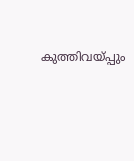കുത്തിവയ്പ്പും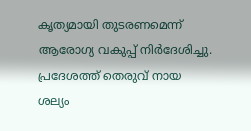കൃത്യമായി തുടരണമെന്ന് ആരോഗ്യ വകുപ്പ് നിര്‍ദേശിച്ചു. പ്രദേശത്ത് തെരുവ് നായ ശല്യം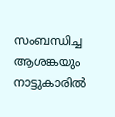സംബന്ധിച്ച ആശങ്കയും നാട്ടുകാരില്‍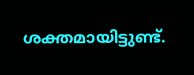ശക്തമായിട്ടുണ്ട്.